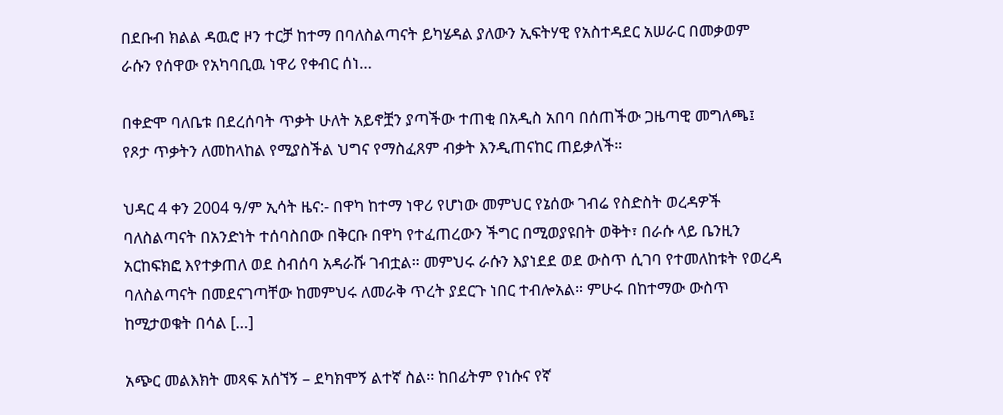በደቡብ ክልል ዳዉሮ ዞን ተርቻ ከተማ በባለስልጣናት ይካሄዳል ያለውን ኢፍትሃዊ የአስተዳደር አሠራር በመቃወም ራሱን የሰዋው የአካባቢዉ ነዋሪ የቀብር ሰነ…

በቀድሞ ባለቤቱ በደረሰባት ጥቃት ሁለት አይኖቿን ያጣችው ተጠቂ በአዲስ አበባ በሰጠችው ጋዜጣዊ መግለጫ፤ የጾታ ጥቃትን ለመከላከል የሚያስችል ህግና የማስፈጸም ብቃት እንዲጠናከር ጠይቃለች።

ህዳር 4 ቀን 2004 ዓ/ም ኢሳት ዜና:- በዋካ ከተማ ነዋሪ የሆነው መምህር የኔሰው ገብሬ የስድስት ወረዳዎች ባለስልጣናት በአንድነት ተሰባስበው በቅርቡ በዋካ የተፈጠረውን ችግር በሚወያዩበት ወቅት፣ በራሱ ላይ ቤንዚን አርከፍክፎ እየተቃጠለ ወደ ስብሰባ አዳራሹ ገብቷል። መምህሩ ራሱን እያነደደ ወደ ውስጥ ሲገባ የተመለከቱት የወረዳ ባለስልጣናት በመደናገጣቸው ከመምህሩ ለመራቅ ጥረት ያደርጉ ነበር ተብሎአል። ምሁሩ በከተማው ውስጥ ከሚታወቁት በሳል […]

አጭር መልእክት መጻፍ አሰኘኝ – ደካክሞኝ ልተኛ ስል፡፡ ከበፊትም የነሱና የኛ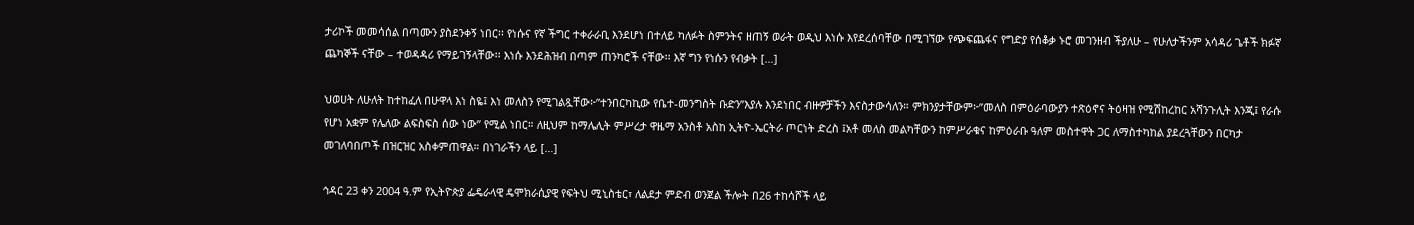ታሪኮች መመሳሰል በጣሙን ያስደንቀኝ ነበር፡፡ የነሱና የኛ ችግር ተቀራራቢ እንደሆነ በተለይ ካለፉት ስምንትና ዘጠኝ ወራት ወዲህ እነሱ እየደረሰባቸው በሚገኘው የጭፍጨፋና የግድያ የሰቆቃ ኑሮ መገንዘብ ችያለሁ – የሁለታችንም አሳዳሪ ጌቶች ክፉኛ ጨካኞች ናቸው – ተወዳዳሪ የማይገኝላቸው፡፡ እነሱ እንደሕዝብ በጣም ጠንካሮች ናቸው፡፡ እኛ ግን የነሱን የብቃት […]

ህወሀት ለሁለት ከተከፈለ በሁዋላ እነ ስዬ፤ እነ መለስን የሚገልጿቸው፦”ተንበርካኪው የቤተ-መንግስት ቡድን”እያሉ እንደነበር ብዙዎቻችን እናስታውሳለን። ምክንያታቸውም፦”መለስ በምዕራባውያን ተጽዕኖና ትዕዛዝ የሚሽከረከር አሻንጉሊት እንጂ፤ የራሱ የሆነ አቋም የሌለው ልፍስፍስ ሰው ነው” የሚል ነበር። ለዚህም ከማሌሊት ምሥረታ ዋዜማ አንስቶ አስከ ኢትዮ-ኤርትራ ጦርነት ድረስ ፤አቶ መለስ መልካቸውን ከምሥራቁና ከምዕራቡ ዓለም መስተዋት ጋር ለማስተካከል ያደረጓቸውን በርካታ መገለባበጦች በዝርዝር አስቀምጠዋል። በነገራችን ላይ […]

ኅዳር 23 ቀን 2004 ዓ.ም የኢትዮጵያ ፌዴራላዊ ዴሞክራሲያዊ የፍትህ ሚኒስቴር፣ ለልደታ ምድብ ወንጀል ችሎት በ26 ተከሳሾች ላይ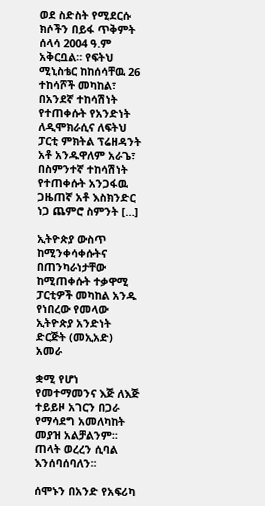ወደ ስድስት የሚደርሱ ክሶችን በይፋ ጥቅምት ሰላሳ 2004 ዓ.ም አቅርቧል። የፍትህ ሚኒስቴር ከከሰሳቸዉ 26 ተከሳሾች መካከል፣ በአንደኛ ተከሳሽነት የተጠቀሱት የአንድነት ለዲሞክራሲና ለፍትህ ፓርቲ ምክትል ፕሬዘዳንት አቶ አንዱዋለም አራጌ፣ በስምንተኛ ተከሳሽነት የተጠቀሱት አንጋፋዉ ጋዜጠኛ አቶ እስክንድር ነጋ ጨምሮ ስምንት […]

ኢትዮጵያ ውስጥ ከሚንቀሳቀሱትና በጠንካራነታቸው ከሚጠቀሱት ተቃዋሚ ፓርቲዎች መካከል አንዱ የነበረው የመላው ኢትዮጵያ አንድነት ድርጅት (መኢአድ) አመራ

ቋሚ የሆነ የመተማመንና እጅ ለእጅ ተይይዞ አገርን በጋራ የማሳደግ አመለካከት መያዝ አልቻልንም፡፡ ጠላት ወረረን ሲባል እንሰባሰባለን፡፡

ሰሞኑን በአንድ የአፍሪካ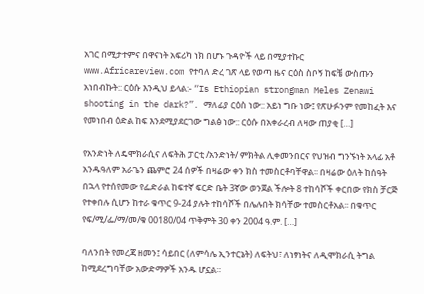አገር በሚታተምና በዋናነት አፍሪካ ነክ በሆኑ ጉዳዮች ላይ በሚያተኩር www.Africareview.com የተባለ ድረ ገጽ ላይ የወጣ ዜና ርዕስ ስቦኝ ከፍቼ ውስጡን አነበብኩት:: ርዕሱ እንዲህ ይላል:- “Is Ethiopian strongman Meles Zenawi shooting in the dark?”. ማለፊያ ርዕስ ነው:: አይነ ግቡ ነው፤ የጽሁፉንም የመከፈት እና የመነበብ ዕድል ከፍ እንደሚያደርገው ግልፅ ነው:: ርዕሱ በአቀራረብ ለዛው ጠያቂ […]

የአንድነት ለዴሞክራሲና ለፍትሕ ፓርቲ /አንድነት/ ምክትል ሊቀመንበርና የህዝብ ግንኙነት አላፊ አቶ አንዱዓለም አራጌን ጨምሮ 24 ሰዎች በዛሬው ቀን ክስ ተመስርቶባቸዋል፡፡ በዛሬው ዕለት ከሰዓት በኋላ የተሰየመው የፌድራል ከፍተኛ ፍርድ ቤት 3ኛው ወንጀል ችሎት 8 ተከሳሾች ቀርበው የክስ ቻርጅ የተቀበሉ ሲሆን ከተራ ቁጥር 9-24 ያሉት ተከሳሾች በሌሉበት ክሳቸው ተመስርቶአል፡፡ በቁጥር የፍ/ሚ/ፌ/ማ/መ/ቁ 00180/04 ጥቅምት 30 ቀን 2004 ዓ.ም. […]

ባለንበት የመረጃ ዘመን፤ ሳይበር (ለምሳሌ ኢንተርኔት) ለፍትህ፣ ለነፃነትና ለዲሞክራሲ ትግል ከሚደረግባቸው አውድማዎች አንዱ ሆኗል።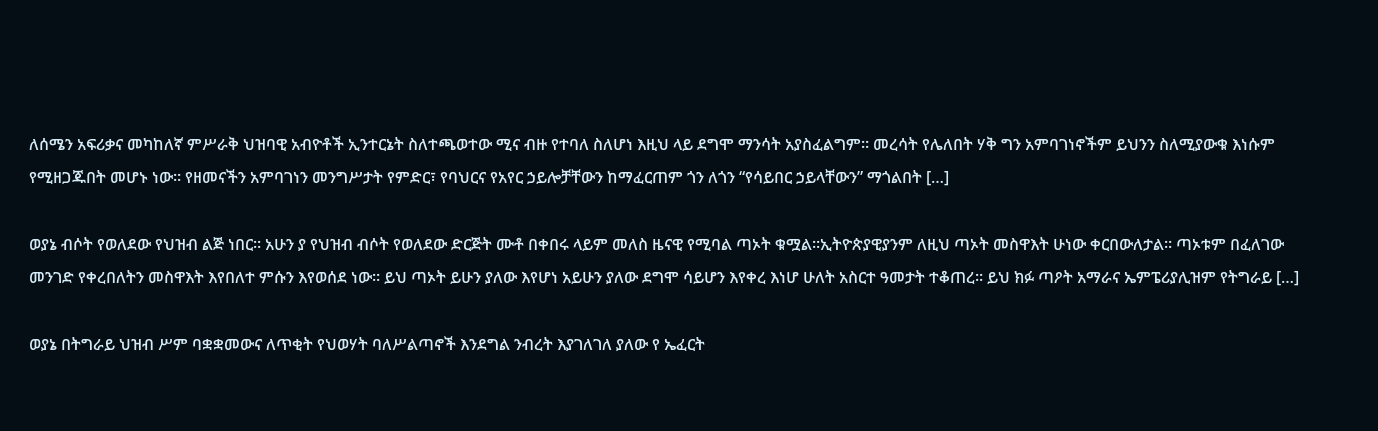ለሰሜን አፍሪቃና መካከለኛ ምሥራቅ ህዝባዊ አብዮቶች ኢንተርኔት ስለተጫወተው ሚና ብዙ የተባለ ስለሆነ እዚህ ላይ ደግሞ ማንሳት አያስፈልግም። መረሳት የሌለበት ሃቅ ግን አምባገነኖችም ይህንን ስለሚያውቁ እነሱም የሚዘጋጁበት መሆኑ ነው። የዘመናችን አምባገነን መንግሥታት የምድር፣ የባህርና የአየር ኃይሎቻቸውን ከማፈርጠም ጎን ለጎን “የሳይበር ኃይላቸውን” ማጎልበት […]

ወያኔ ብሶት የወለደው የህዝብ ልጅ ነበር። አሁን ያ የህዝብ ብሶት የወለደው ድርጅት ሙቶ በቀበሩ ላይም መለስ ዜናዊ የሚባል ጣኦት ቁሟል።ኢትዮጵያዊያንም ለዚህ ጣኦት መስዋእት ሁነው ቀርበውለታል። ጣኦቱም በፈለገው መንገድ የቀረበለትን መስዋእት እየበለተ ምሱን እየወሰደ ነው። ይህ ጣኦት ይሁን ያለው እየሆነ አይሁን ያለው ደግሞ ሳይሆን እየቀረ እነሆ ሁለት አስርተ ዓመታት ተቆጠረ። ይህ ክፉ ጣዖት አማራና ኤምፔሪያሊዝም የትግራይ […]

ወያኔ በትግራይ ህዝብ ሥም ባቋቋመውና ለጥቂት የህወሃት ባለሥልጣኖች እንደግል ንብረት እያገለገለ ያለው የ ኤፈርት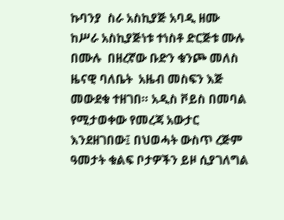ኩባንያ  ስራ አስኪያጅ አባዲ ዘሙ ከሥራ አስኪያጅነቱ ተነስቶ ድርጅቱ ሙሉ በሙሉ  በዘረኛው ቡድን ቁንጮ መለስ ዜናዊ ባለቤት  አዜብ መስፍን እጅ  መውደቁ ተዘገበ። አዲስ ቮይስ በመባል የሚታወቀው የመረጃ አውታር እንደዘገበው፤ በህወሓት ውስጥ ረጅም ዓመታት ቁልፍ ቦታዎችን ይዞ ሲያገለግል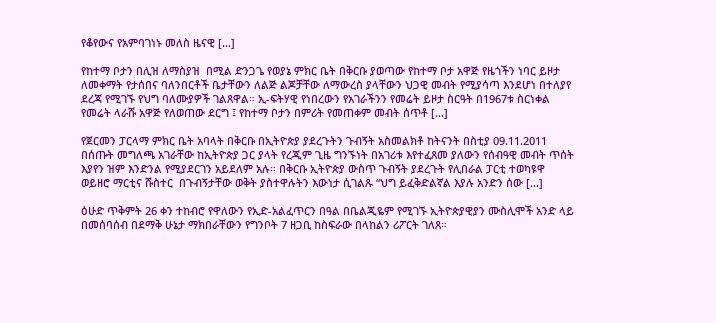የቆየውና የአምባገነኑ መለስ ዜናዊ […]

የከተማ ቦታን በሊዝ ለማስያዝ  በሚል ድንጋጌ የወያኔ ምክር ቤት በቅርቡ ያወጣው የከተማ ቦታ አዋጅ የዜጎችን ነባር ይዞታ ለመቀማት የታሰበና ባለንበርቶች ቤታቸውን ለልጅ ልጆቻቸው ለማውረስ ያላቸውን ህጋዊ መብት የሚያሳጣ እንደሆነ በተለያየ ደረጃ የሚገኙ የህግ ባለሙያዎች ገልጸዋል። ኢ-ፍትሃዊ የነበረውን የአገራችንን የመሬት ይዞታ ስርዓት በ1967ቱ ስርነቀል የመሬት ላራሹ አዋጅ የለወጠው ደርግ ፤ የከተማ ቦታን በምሪት የመጠቀም መብት ሰጥቶ […]

የጀርመን ፓርላማ ምክር ቤት አባላት በቅርቡ በኢትዮጵያ ያደረጉትን ጉብኝት አስመልክቶ ከትናንት በስቲያ 09.11.2011 በሰጡት መግለጫ አገራቸው ከኢትዮጵያ ጋር ያላት የረጂም ጊዜ ግንኙነት በአገሪቱ እየተፈጸመ ያለውን የሰብዓዊ መብት ጥሰት እያየን ዝም እንድንል የሚያደርገን አይደለም አሉ። በቅርቡ ኢትዮጵያ ውስጥ ጉብኝት ያደረጉት የሊበራል ፓርቲ ተወካዩዋ ወይዘሮ ማርቲና ሹስተር  በጉብኝታቸው ወቅት ያስተዋሉትን እውነታ ሲገልጹ “ህግ ይፈቅድልኛል እያሉ አንድን ሰው […]

ዕሁድ ጥቅምት 26 ቀን ተከብሮ የዋለውን የኢድ-አልፈጥርን በዓል በቤልጂዬም የሚገኙ ኢትዮጵያዊያን ሙስሊሞች አንድ ላይ በመሰባሰብ በደማቅ ሁኔታ ማክበራቸውን የግንቦት 7 ዘጋቢ ከስፍራው በላከልን ሪፖርት ገለጸ።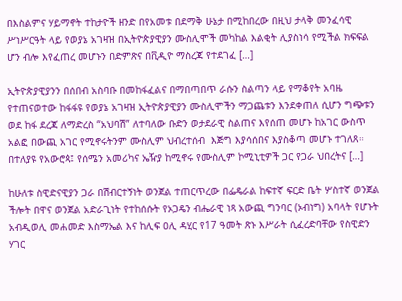በእስልምና ሃይማኖት ተከታዮች ዘንድ በየአመቱ በደማቅ ሁኔታ በሚከበረው በዚህ ታላቅ መንፈሳዊ ሥነሥርዓት ላይ የወያኔ አገዛዝ በኢትዮጵያዊያን ሙስሊሞች መካከል እልቂት ሊያስነሳ የሚችል ክፍፍል ሆን ብሎ እየፈጠረ መሆኑን በድምጽና በቪዲዮ ማስረጃ የተደገፈ […]

ኢትዮጵያዊያንን በሰበብ አስባቡ በመከፋፈልና በማበጣበጥ ራሱን ስልጣን ላይ የማቆየት አባዜ የተጠናወተው ከፋፋዩ የወያኔ አገዛዝ ኢትዮጵያዊያን ሙስሊሞችን ማጋጨቱን እንደቀጠለ ሲሆን ግጭቱን ወደ ከፋ ደረጃ ለማድረስ “አህባሽ” ለተባለው ቡድን ወታደራዊ ስልጠና እየሰጠ መሆኑ ከአገር ውስጥ አልፎ በውጪ አገር የሚኖሩትንም ሙስሊም ህብረተሰብ  እጅግ እያሳሰበና እያስቆጣ መሆኑ ተገለጸ። በተለያዩ የአውሮጳ፤ የሰሜን አመሪካና ኤዥያ ከሚኖሩ የሙስሊም ኮሚኒቲዎች ጋር የጋራ ህበረትና […]

ከሁለቱ ስዊድናዊያን ጋራ በሽብርተኝነት ወንጀል ተጠርጥረው በፌዴራል ከፍተኛ ፍርድ ቤት ሦስተኛ ወንጀል ችሎት በዋና ወንጀል አድራጊነት የተከሰሱት የኦጋዴን ብሔራዊ ነጻ አውጪ ግንባር (ኦብነግ) አባላት የሆኑት አብዲወሊ መሐመድ እስማኤል እና ከሊፍ ዐሊ ዳሂር የ17 ዓመት ጽኑ እሥራት ሲፈረድባቸው የስዊድን ሃገር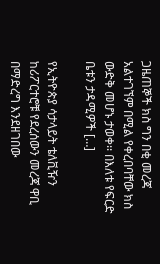ጋዜጠኞች ክስ ግን በቂ መረጃ አልተገኘም በሚል የቀረበባቸው ክስ ውድቅ መሆኑ ታወቀ፡፡ በእለቱ የፍርድ ቤቱን ታዳሚዎች […]

የኢትዮጵያ ሳታላይት ቴለቪዥን ከሪፖርተሮቹ የደረሰውን መረጃ ዋቢ በማድረግ እንደዘገበው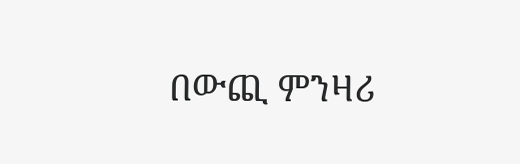በውጪ ምንዛሪ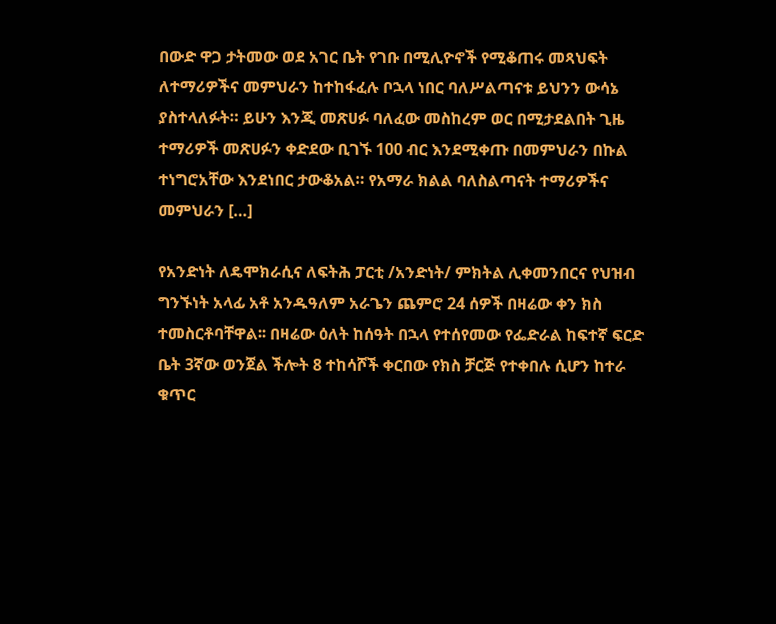በውድ ዋጋ ታትመው ወደ አገር ቤት የገቡ በሚሊዮኖች የሚቆጠሩ መጻህፍት ለተማሪዎችና መምህራን ከተከፋፈሉ ቦኋላ ነበር ባለሥልጣናቱ ይህንን ውሳኔ ያስተላለፉት። ይሁን እንጂ መጽሀፉ ባለፈው መስከረም ወር በሚታደልበት ጊዜ  ተማሪዎች መጽሀፉን ቀድደው ቢገኙ 100 ብር እንደሚቀጡ በመምህራን በኩል ተነግሮአቸው እንደነበር ታውቆአል። የአማራ ክልል ባለስልጣናት ተማሪዎችና መምህራን […]

የአንድነት ለዴሞክራሲና ለፍትሕ ፓርቲ /አንድነት/ ምክትል ሊቀመንበርና የህዝብ ግንኙነት አላፊ አቶ አንዱዓለም አራጌን ጨምሮ 24 ሰዎች በዛሬው ቀን ክስ ተመስርቶባቸዋል፡፡ በዛሬው ዕለት ከሰዓት በኋላ የተሰየመው የፌድራል ከፍተኛ ፍርድ ቤት 3ኛው ወንጀል ችሎት 8 ተከሳሾች ቀርበው የክስ ቻርጅ የተቀበሉ ሲሆን ከተራ ቁጥር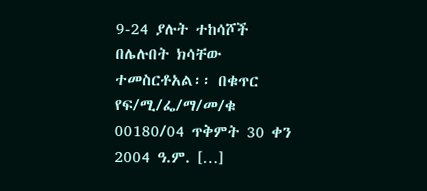9-24 ያሉት ተከሳሾች በሌሉበት ክሳቸው ተመስርቶአል፡፡ በቁጥር የፍ/ሚ/ፌ/ማ/መ/ቁ 00180/04 ጥቅምት 30 ቀን 2004 ዓ.ም. […]